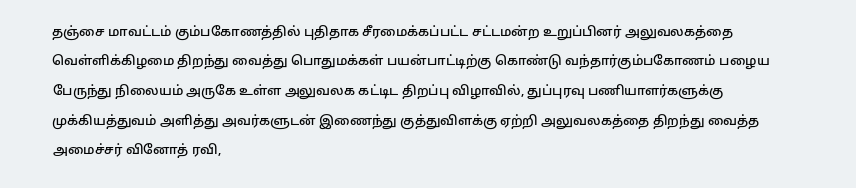தஞ்சை மாவட்டம் கும்பகோணத்தில் புதிதாக சீரமைக்கப்பட்ட சட்டமன்ற உறுப்பினர் அலுவலகத்தை வெள்ளிக்கிழமை திறந்து வைத்து பொதுமக்கள் பயன்பாட்டிற்கு கொண்டு வந்தார்கும்பகோணம் பழைய பேருந்து நிலையம் அருகே உள்ள அலுவலக கட்டிட திறப்பு விழாவில், துப்புரவு பணியாளர்களுக்கு முக்கியத்துவம் அளித்து அவர்களுடன் இணைந்து குத்துவிளக்கு ஏற்றி அலுவலகத்தை திறந்து வைத்த அமைச்சர் வினோத் ரவி,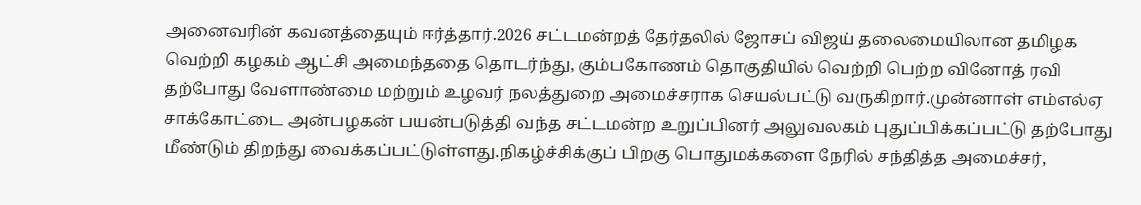அனைவரின் கவனத்தையும் ஈர்த்தார்.2026 சட்டமன்றத் தேர்தலில் ஜோசப் விஜய் தலைமையிலான தமிழக வெற்றி கழகம் ஆட்சி அமைந்ததை தொடர்ந்து, கும்பகோணம் தொகுதியில் வெற்றி பெற்ற வினோத் ரவி தற்போது வேளாண்மை மற்றும் உழவர் நலத்துறை அமைச்சராக செயல்பட்டு வருகிறார்.முன்னாள் எம்எல்ஏ சாக்கோட்டை அன்பழகன் பயன்படுத்தி வந்த சட்டமன்ற உறுப்பினர் அலுவலகம் புதுப்பிக்கப்பட்டு தற்போது மீண்டும் திறந்து வைக்கப்பட்டுள்ளது.நிகழ்ச்சிக்குப் பிறகு பொதுமக்களை நேரில் சந்தித்த அமைச்சர்,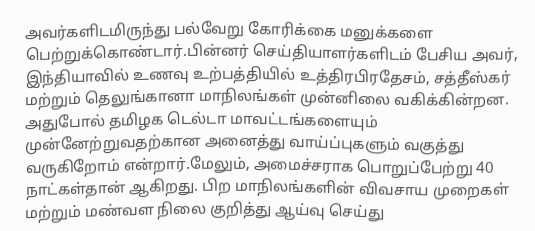அவர்களிடமிருந்து பல்வேறு கோரிக்கை மனுக்களை பெற்றுக்கொண்டார்.பின்னர் செய்தியாளர்களிடம் பேசிய அவர், இந்தியாவில் உணவு உற்பத்தியில் உத்திரபிரதேசம், சத்தீஸ்கர் மற்றும் தெலுங்கானா மாநிலங்கள் முன்னிலை வகிக்கின்றன. அதுபோல் தமிழக டெல்டா மாவட்டங்களையும் முன்னேற்றுவதற்கான அனைத்து வாய்ப்புகளும் வகுத்து வருகிறோம் என்றார்.மேலும், அமைச்சராக பொறுப்பேற்று 40 நாட்கள்தான் ஆகிறது. பிற மாநிலங்களின் விவசாய முறைகள் மற்றும் மண்வள நிலை குறித்து ஆய்வு செய்து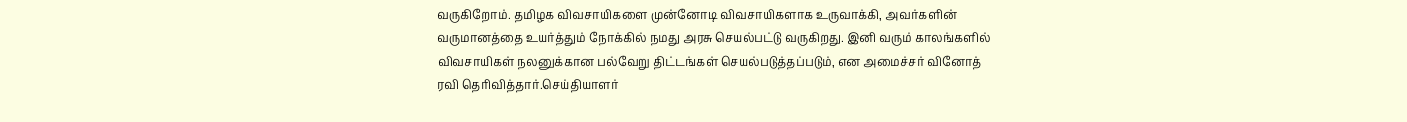வருகிறோம். தமிழக விவசாயிகளை முன்னோடி விவசாயிகளாக உருவாக்கி, அவர்களின் வருமானத்தை உயர்த்தும் நோக்கில் நமது அரசு செயல்பட்டு வருகிறது. இனி வரும் காலங்களில் விவசாயிகள் நலனுக்கான பல்வேறு திட்டங்கள் செயல்படுத்தப்படும், என அமைச்சர் வினோத் ரவி தெரிவித்தார்.செய்தியாளர்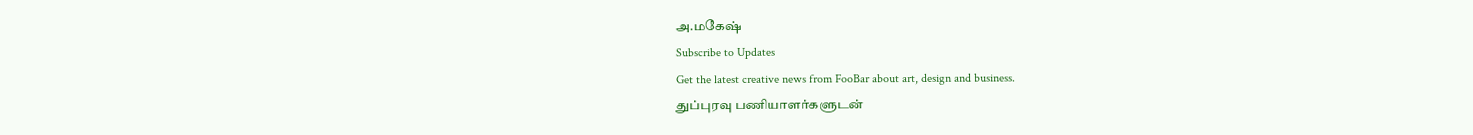அ.மகேஷ்
Subscribe to Updates
Get the latest creative news from FooBar about art, design and business.
துப்புரவு பணியாளர்களுடன்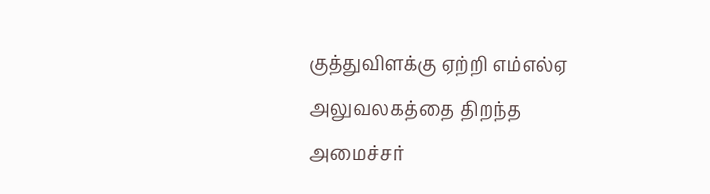குத்துவிளக்கு ஏற்றி எம்எல்ஏ அலுவலகத்தை திறந்த அமைச்சர்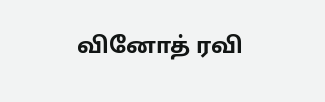வினோத் ரவி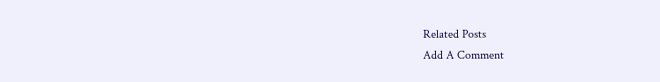Related Posts
Add A Comment